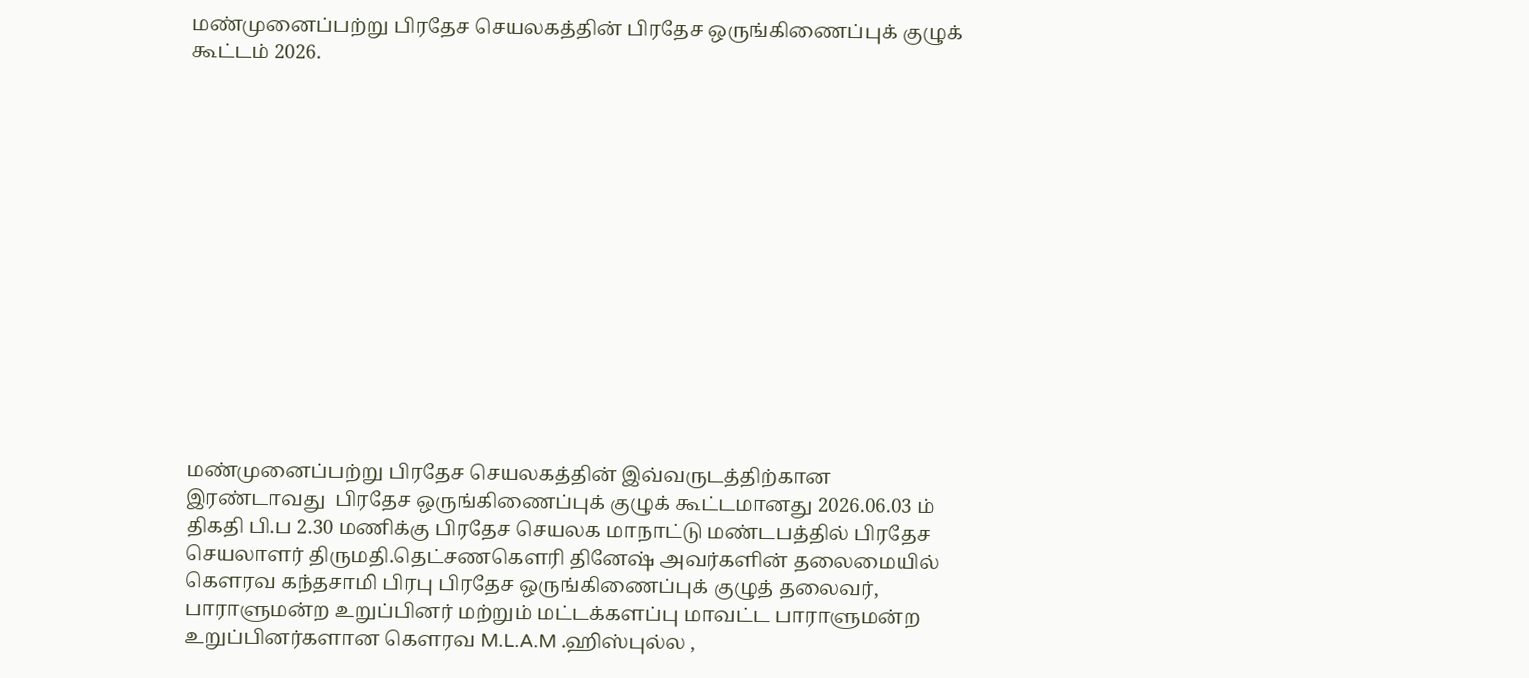மண்முனைப்பற்று பிரதேச செயலகத்தின் பிரதேச ஒருங்கிணைப்புக் குழுக் கூட்டம் 2026.














மண்முனைப்பற்று பிரதேச செயலகத்தின் இவ்வருடத்திற்கான இரண்டாவது  பிரதேச ஒருங்கிணைப்புக் குழுக் கூட்டமானது 2026.06.03 ம் திகதி பி.ப 2.30 மணிக்கு பிரதேச செயலக மாநாட்டு மண்டபத்தில் பிரதேச செயலாளர் திருமதி.தெட்சணகெளரி தினேஷ் அவர்களின் தலைமையில்
கெளரவ கந்தசாமி பிரபு பிரதேச ஒருங்கிணைப்புக் குழுத் தலைவர், பாராளுமன்ற உறுப்பினர் மற்றும் மட்டக்களப்பு மாவட்ட பாராளுமன்ற உறுப்பினர்களான கெளரவ M.L.A.M .ஹிஸ்புல்ல ,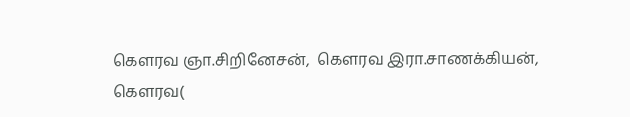கெளரவ ஞா.சிறினேசன்,  கெளரவ இரா.சாணக்கியன்,
கெளரவ(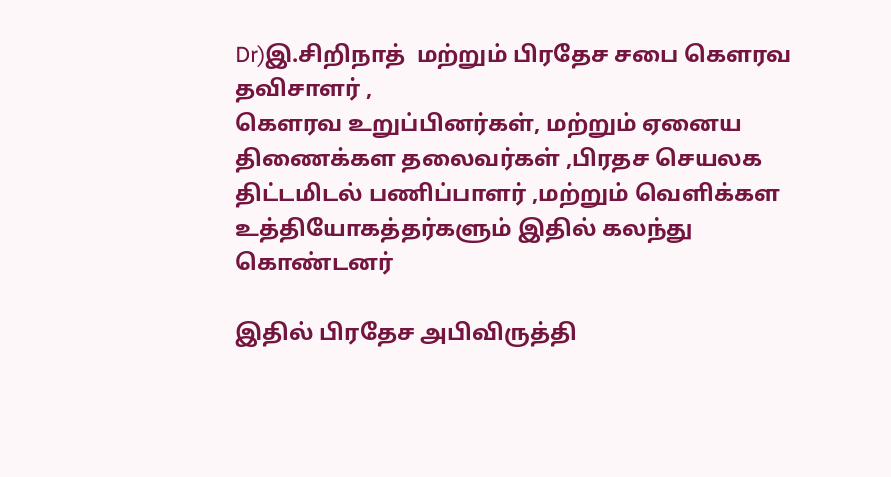Dr)இ.சிறிநாத்  மற்றும் பிரதேச சபை கெளரவ தவிசாளர் ,
கெளரவ உறுப்பினர்கள், மற்றும் ஏனைய திணைக்கள தலைவர்கள் ,பிரதச செயலக திட்டமிடல் பணிப்பாளர் ,மற்றும் வெளிக்கள உத்தியோகத்தர்களும் இதில் கலந்து கொண்டனர்

இதில் பிரதேச அபிவிருத்தி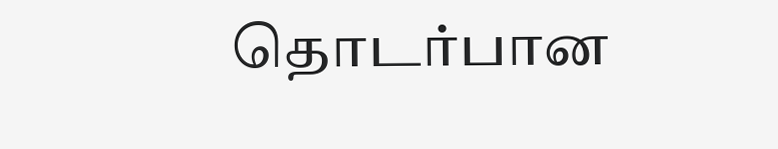தொடர்பான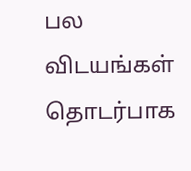பல விடயங்கள் தொடர்பாக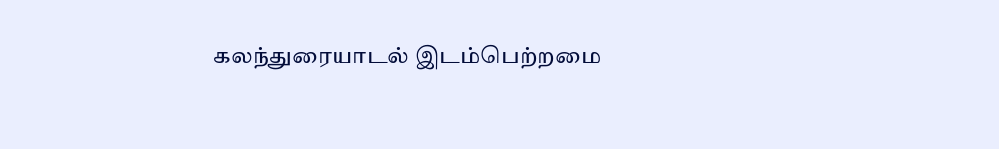கலந்துரையாடல் இடம்பெற்றமை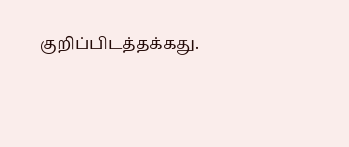குறிப்பிடத்தக்கது.